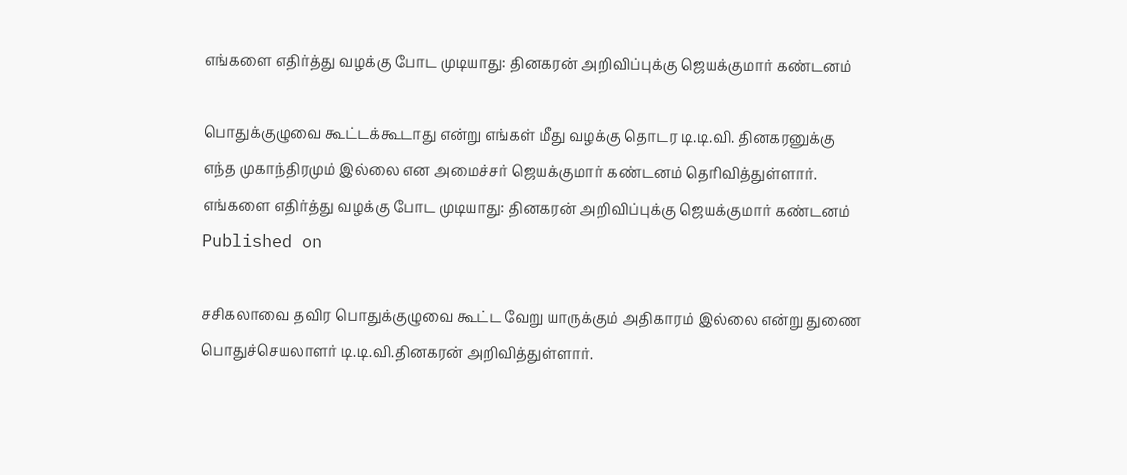எங்களை எதிர்த்து வழக்கு போட முடியாது: தினகரன் அறிவிப்புக்கு ஜெயக்குமார் கண்டனம்

பொதுக்குழுவை கூட்டக்கூடாது என்று எங்கள் மீது வழக்கு தொடர டி.டி.வி. தினகரனுக்கு எந்த முகாந்திரமும் இல்லை என அமைச்சர் ஜெயக்குமார் கண்டனம் தெரிவித்துள்ளார்.
எங்களை எதிர்த்து வழக்கு போட முடியாது: தினகரன் அறிவிப்புக்கு ஜெயக்குமார் கண்டனம்
Published on

சசிகலாவை தவிர பொதுக்குழுவை கூட்ட வேறு யாருக்கும் அதிகாரம் இல்லை என்று துணை பொதுச்செயலாளர் டி.டி.வி.தினகரன் அறிவித்துள்ளார்.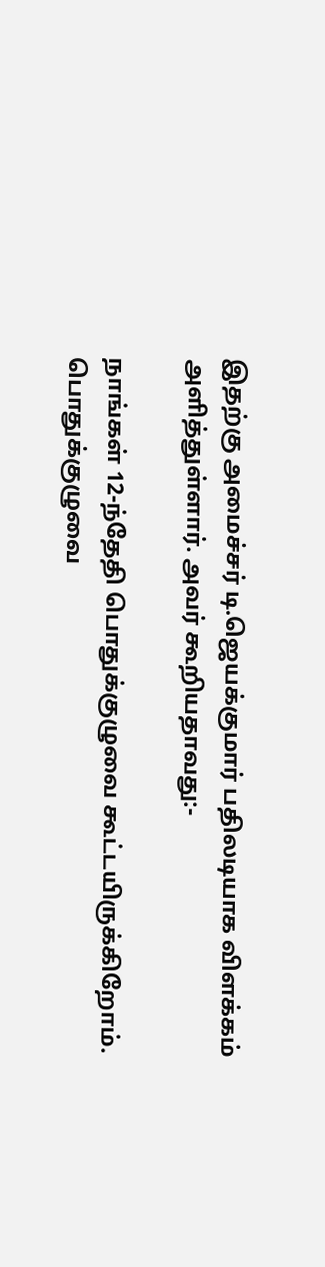இதற்கு அமைச்சர் டி.ஜெயக்குமார் பதிலடியாக விளக்கம் அளித்துள்ளார். அவர் கூறியதாவது:-

நாங்கள் 12-ந்தேதி பொதுக்குழுவை கூட்டயிருக்கிறோம். பொதுக்குழுவை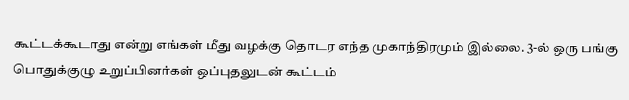கூட்டக்கூடாது என்று எங்கள் மீது வழக்கு தொடர எந்த முகாந்திரமும் இல்லை. 3-ல் ஒரு பங்கு பொதுக்குழு உறுப்பினர்கள் ஒப்புதலுடன் கூட்டம்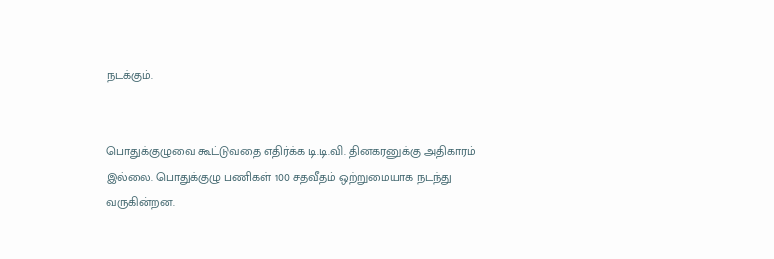நடக்கும்.


பொதுக்குழுவை கூட்டுவதை எதிர்க்க டி.டி.வி. தினகரனுக்கு அதிகாரம் இல்லை. பொதுக்குழு பணிகள் 100 சதவீதம் ஒற்றுமையாக நடந்து வருகின்றன.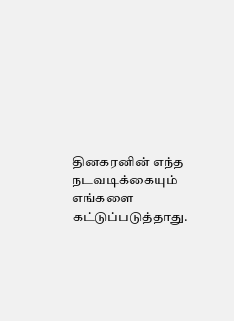தினகரனின் எந்த நடவடிக்கையும் எங்களை கட்டுப்படுத்தாது.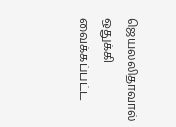ஜெயலலிதாவால் ஒதுக்கி வைக்கப்பட்ட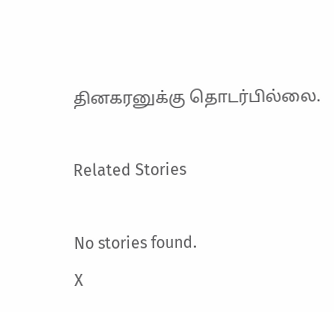தினகரனுக்கு தொடர்பில்லை.

Related Stories

No stories found.
X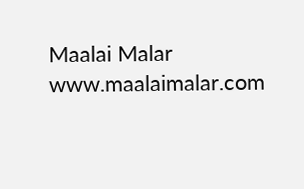Maalai Malar
www.maalaimalar.com